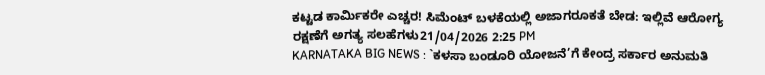ಕಟ್ಟಡ ಕಾರ್ಮಿಕರೇ ಎಚ್ಚರ! ಸಿಮೆಂಟ್ ಬಳಕೆಯಲ್ಲಿ ಅಜಾಗರೂಕತೆ ಬೇಡ: ಇಲ್ಲಿವೆ ಆರೋಗ್ಯ ರಕ್ಷಣೆಗೆ ಅಗತ್ಯ ಸಲಹೆಗಳು21/04/2026 2:25 PM
KARNATAKA BIG NEWS : `ಕಳಸಾ ಬಂಡೂರಿ ಯೋಜನೆ’ಗೆ ಕೇಂದ್ರ ಸರ್ಕಾರ ಅನುಮತಿ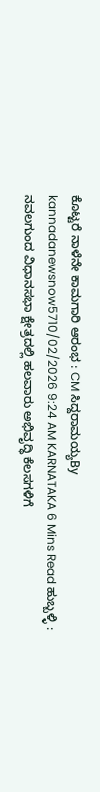ಕೊಟ್ಟರೆ ನಾಳೆನೇ ಕಾಮಗಾರಿ ಆರಂಭ : CM ಸಿದ್ದರಾಮಯ್ಯBy kannadanewsnow5710/02/2026 9:24 AM KARNATAKA 6 Mins Read ಹುಬ್ಬಳ್ಳಿ : ನವಲಗುಂದ ವಿಧಾನಸಭಾ ಕ್ಷೇತ್ರದಲ್ಲಿ ಹಲವಾರು ಅಭಿವೃದ್ಧಿ ಕೆಲಸಗಳಿಗೆ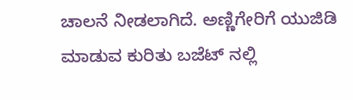ಚಾಲನೆ ನೀಡಲಾಗಿದೆ. ಅಣ್ಣಿಗೇರಿಗೆ ಯುಜಿಡಿ ಮಾಡುವ ಕುರಿತು ಬಜೆಟ್ ನಲ್ಲಿ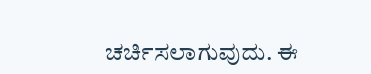ಚರ್ಚಿಸಲಾಗುವುದು. ಈ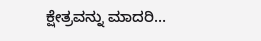ಕ್ಷೇತ್ರವನ್ನು ಮಾದರಿ…